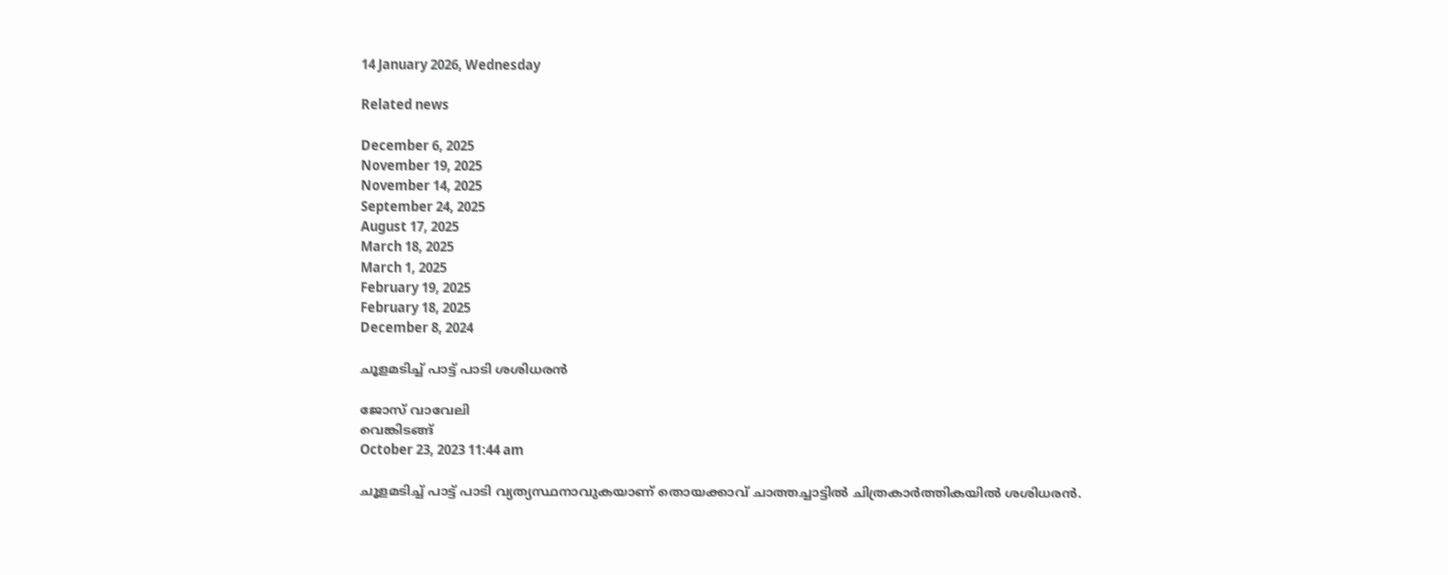14 January 2026, Wednesday

Related news

December 6, 2025
November 19, 2025
November 14, 2025
September 24, 2025
August 17, 2025
March 18, 2025
March 1, 2025
February 19, 2025
February 18, 2025
December 8, 2024

ചൂളമടിച്ച് പാട്ട് പാടി ശശിധരൻ

ജോസ് വാവേലി
വെങ്കിടങ്ങ്
October 23, 2023 11:44 am

ചൂളമടിച്ച് പാട്ട് പാടി വ്യത്യസ്ഥനാവുകയാണ് തൊയക്കാവ് ചാത്തച്ചാട്ടിൽ ചിത്രകാർത്തികയിൽ ശശിധരന്‍.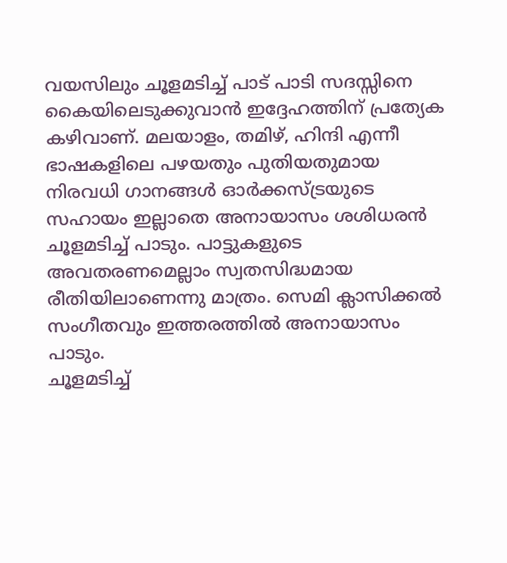വയസിലും ചൂളമടിച്ച് പാട് പാടി സദസ്സിനെ കൈയിലെടുക്കുവാന്‍ ഇദ്ദേഹത്തിന് പ്രത്യേക കഴിവാണ്. മലയാളം, തമിഴ്, ഹിന്ദി എന്നീ ഭാഷകളിലെ പഴയതും പുതിയതുമായ നിരവധി ഗാനങ്ങൾ ഓർക്കസ്ട്രയുടെ സഹായം ഇല്ലാതെ അനായാസം ശശിധരന്‍ ചൂളമടിച്ച് പാടും. പാട്ടുകളുടെ അവതരണമെല്ലാം സ്വതസിദ്ധമായ രീതിയിലാണെന്നു മാത്രം. സെമി ക്ലാസിക്കൽ സംഗീതവും ഇത്തരത്തില്‍ അനായാസം പാടും.
ചൂളമടിച്ച്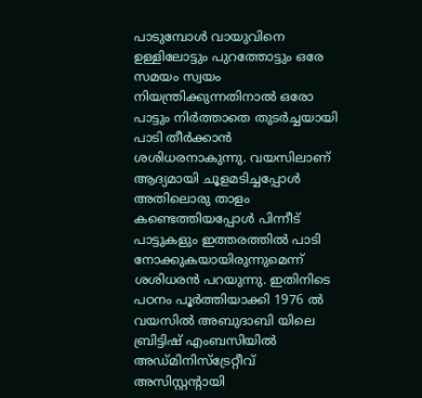പാടുമ്പോൾ വായുവിനെ ഉള്ളിലോട്ടും പുറത്തോട്ടും ഒരേ സമയം സ്വയം നിയന്ത്രിക്കുന്നതിനാൽ ഒരോ പാട്ടും നിർത്താതെ തുടർച്ചയായി പാടി തീർക്കാൻ ശശിധരനാകുന്നു. വയസിലാണ് ആദ്യമായി ചൂളമടിച്ചപ്പോള്‍ അതിലൊരു താളം കണ്ടെത്തിയപ്പോള്‍ പിന്നീട് പാട്ടുകളും ഇത്തരത്തില്‍ പാടി നോക്കുകയായിരുന്നുമെന്ന് ശശിധരന്‍ പറയുന്നു. ഇതിനിടെ പഠനം പൂർത്തിയാക്കി 1976 ൽ വയസിൽ അബുദാബി യിലെ ബ്രിട്ടിഷ് എംബസിയിൽ അഡ്മിനിസ്ട്രേറ്റീവ് അസിസ്റ്റൻ്റായി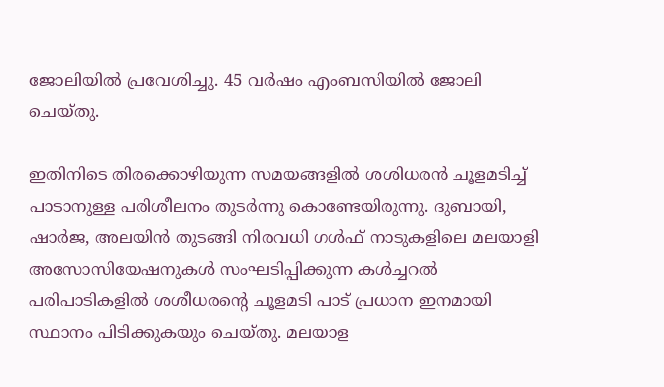ജോലിയിൽ പ്രവേശിച്ചു. 45 വർഷം എംബസിയിൽ ജോലി ചെയ്തു.

ഇതിനിടെ തിരക്കൊഴിയുന്ന സമയങ്ങളിൽ ശശിധരൻ ചൂളമടിച്ച് പാടാനുള്ള പരിശീലനം തുടർന്നു കൊണ്ടേയിരുന്നു. ദുബായി, ഷാർജ, അലയിൻ തുടങ്ങി നിരവധി ഗൾഫ് നാടുകളിലെ മലയാളി അസോസിയേഷനുകൾ സംഘടിപ്പിക്കുന്ന കൾച്ചറൽ പരിപാടികളിൽ ശശീധരന്റെ ചൂളമടി പാട് പ്രധാന ഇനമായി സ്ഥാനം പിടിക്കുകയും ചെയ്തു. മലയാള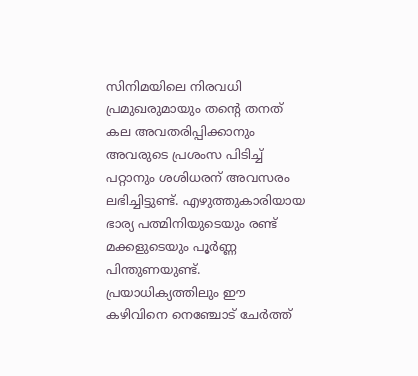സിനിമയിലെ നിരവധി പ്രമുഖരുമായും തന്റെ തനത് കല അവതരിപ്പിക്കാനും അവരുടെ പ്രശംസ പിടിച്ച് പറ്റാനും ശശിധരന് അവസരം ലഭിച്ചിട്ടുണ്ട്. എഴുത്തുകാരിയായ ഭാര്യ പത്മിനിയുടെയും രണ്ട് മക്കളുടെയും പൂർണ്ണ പിന്തുണയുണ്ട്. പ്രയാധിക്യത്തിലും ഈ കഴിവിനെ നെഞ്ചോട് ചേർത്ത്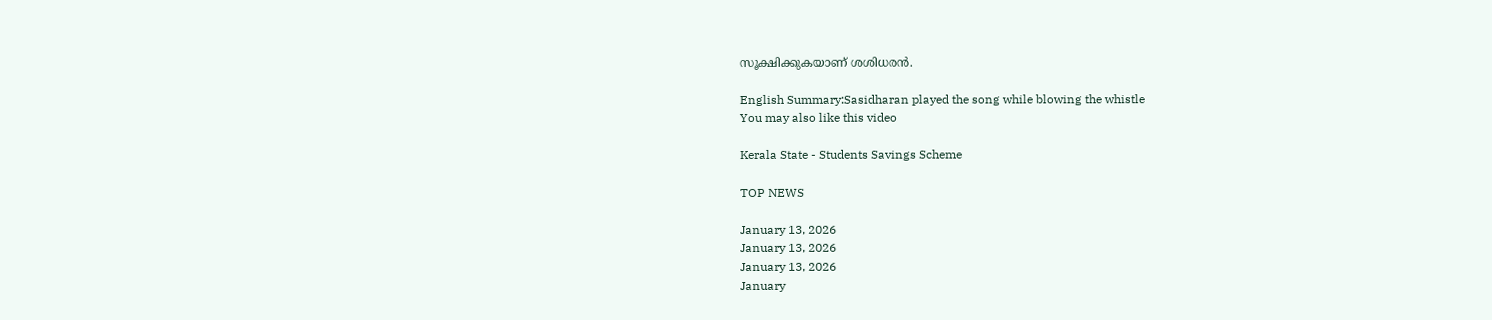സൂക്ഷിക്കുകയാണ് ശശിധരൻ.

English Summary:Sasidharan played the song while blowing the whistle
You may also like this video

Kerala State - Students Savings Scheme

TOP NEWS

January 13, 2026
January 13, 2026
January 13, 2026
January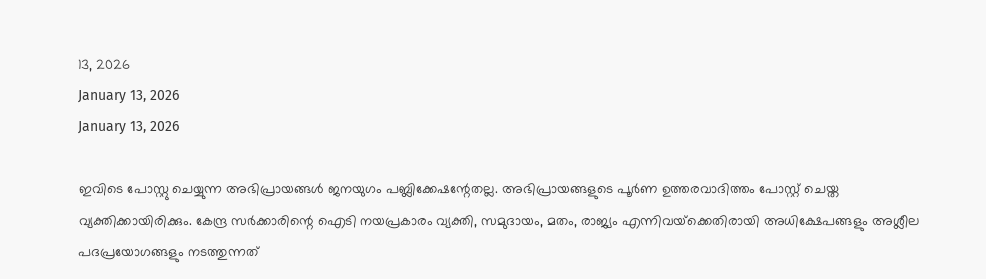13, 2026
January 13, 2026
January 13, 2026

ഇവിടെ പോസ്റ്റു ചെയ്യുന്ന അഭിപ്രായങ്ങള്‍ ജനയുഗം പബ്ലിക്കേഷന്റേതല്ല. അഭിപ്രായങ്ങളുടെ പൂര്‍ണ ഉത്തരവാദിത്തം പോസ്റ്റ് ചെയ്ത വ്യക്തിക്കായിരിക്കും. കേന്ദ്ര സര്‍ക്കാരിന്റെ ഐടി നയപ്രകാരം വ്യക്തി, സമുദായം, മതം, രാജ്യം എന്നിവയ്‌ക്കെതിരായി അധിക്ഷേപങ്ങളും അശ്ലീല പദപ്രയോഗങ്ങളും നടത്തുന്നത്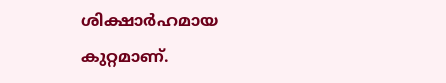ശിക്ഷാര്‍ഹമായ കുറ്റമാണ്.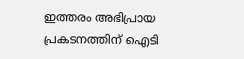ഇത്തരം അഭിപ്രായ പ്രകടനത്തിന് ഐടി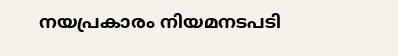നയപ്രകാരം നിയമനടപടി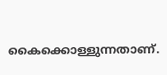കൈക്കൊള്ളുന്നതാണ്.